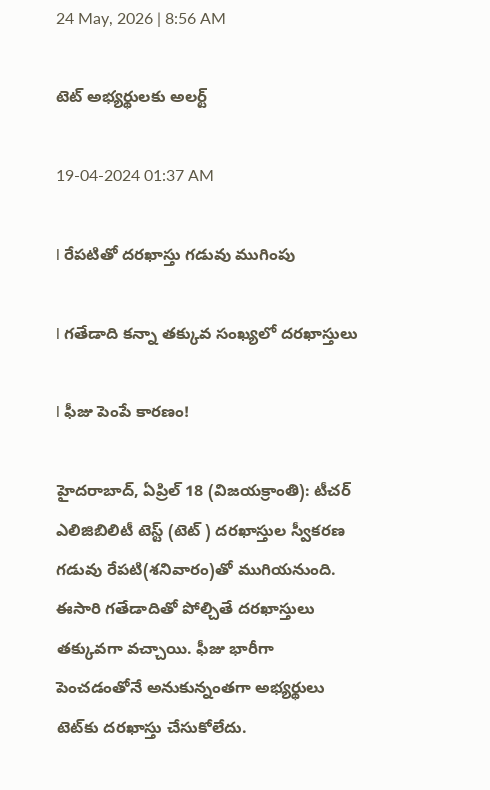24 May, 2026 | 8:56 AM

టెట్ అభ్యర్థులకు అలర్ట్

19-04-2024 01:37 AM

l రేపటితో దరఖాస్తు గడువు ముగింపు

l గతేడాది కన్నా తక్కువ సంఖ్యలో దరఖాస్తులు

l ఫీజు పెంపే కారణం!

హైదరాబాద్, ఏప్రిల్ 18 (విజయక్రాంతి): టీచర్ ఎలిజిబిలిటీ టెస్ట్ (టెట్ ) దరఖాస్తుల స్వీకరణ గడువు రేపటి(శనివారం)తో ముగియనుంది. ఈసారి గతేడాదితో పోల్చితే దరఖాస్తులు తక్కువగా వచ్చాయి. ఫీజు భారీగా పెంచడంతోనే అనుకున్నంతగా అభ్యర్థులు టెట్‌కు దరఖాస్తు చేసుకోలేదు.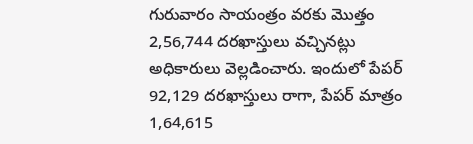గురువారం సాయంత్రం వరకు మొత్తం 2,56,744 దరఖాస్తులు వచ్చినట్లు అధికారులు వెల్లడించారు. ఇందులో పేపర్ 92,129 దరఖాస్తులు రాగా, పేపర్ మాత్రం 1,64,615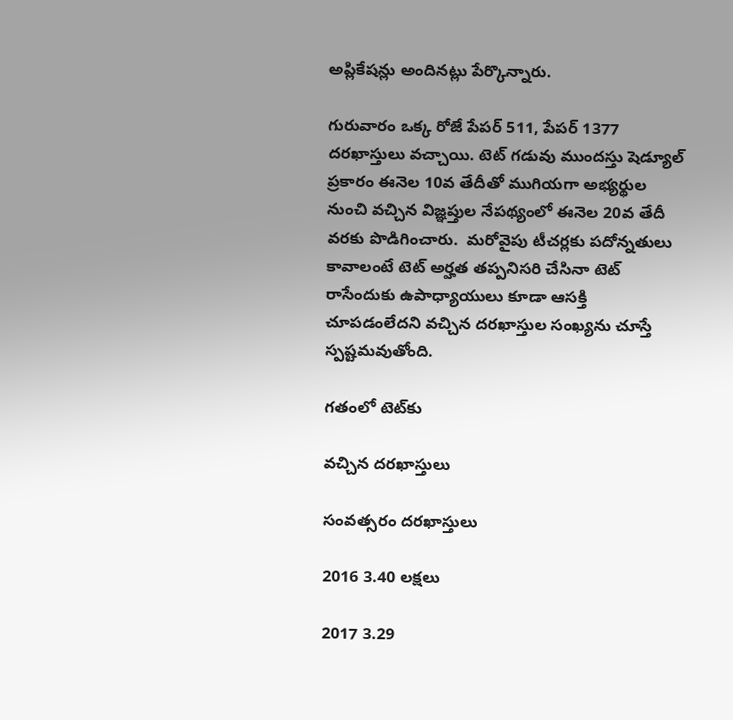అప్లికేషన్లు అందినట్లు పేర్కొన్నారు.

గురువారం ఒక్క రోజే పేపర్ 511, పేపర్ 1377 దరఖాస్తులు వచ్చాయి. టెట్ గడువు ముందస్తు షెడ్యూల్ ప్రకారం ఈనెల 10వ తేదీతో ముగియగా అభ్యర్థుల నుంచి వచ్చిన విజ్ఞప్తుల నేపథ్యంలో ఈనెల 20వ తేదీ వరకు పొడిగించారు.  మరోవైపు టీచర్లకు పదోన్నతులు కావాలంటే టెట్ అర్హత తప్పనిసరి చేసినా టెట్ రాసేందుకు ఉపాధ్యాయులు కూడా ఆసక్తి చూపడంలేదని వచ్చిన దరఖాస్తుల సంఖ్యను చూస్తే స్పష్టమవుతోంది.

గతంలో టెట్‌కు

వచ్చిన దరఖాస్తులు

సంవత్సరం దరఖాస్తులు

2016 3.40 లక్షలు

2017 3.29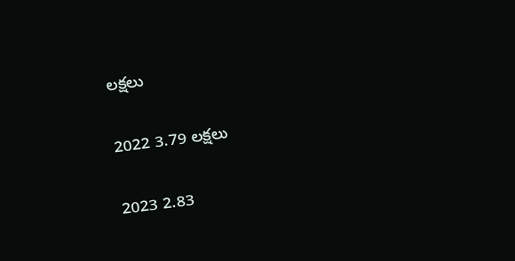లక్షలు

2022 3.79 లక్షలు

2023 2.83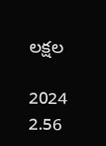లక్షల

2024 2.56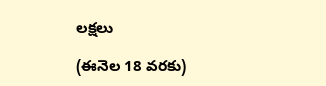లక్షలు

(ఈనెల 18 వరకు)